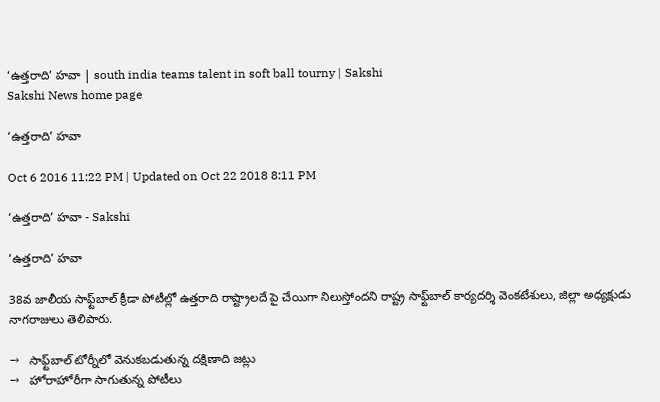‘ఉత్తరాది’ హవా | south india teams talent in soft ball tourny | Sakshi
Sakshi News home page

‘ఉత్తరాది’ హవా

Oct 6 2016 11:22 PM | Updated on Oct 22 2018 8:11 PM

‘ఉత్తరాది’ హవా - Sakshi

‘ఉత్తరాది’ హవా

38వ జాలీయ సాఫ్ట్‌బాల్‌ క్రీడా పోటీల్లో ఉత్తరాది రాష్ట్రాలదే పై చేయిగా నిలుస్తోందని రాష్ట్ర సాఫ్ట్‌బాల్‌ కార్యదర్శి వెంకటేశులు, జిల్లా అధ్యక్షుడు నాగరాజులు తెలిపారు.

→   సాఫ్ట్‌బాల్‌ టోర్నీలో వెనుకబడుతున్న దక్షిణాది జట్లు
→   హోరాహోరీగా సాగుతున్న పోటీలు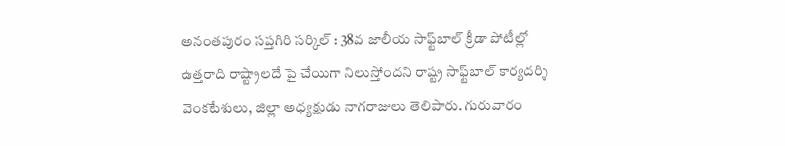అనంతపురం సప్తగిరి సర్కిల్‌ : 38వ జాలీయ సాఫ్ట్‌బాల్‌ క్రీడా పోటీల్లో ఉత్తరాది రాష్ట్రాలదే పై చేయిగా నిలుస్తోందని రాష్ట్ర సాఫ్ట్‌బాల్‌ కార్యదర్శి వెంకటేశులు, జిల్లా అధ్యక్షుడు నాగరాజులు తెలిపారు. గురువారం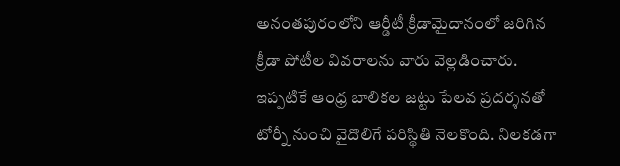అనంతపురంలోని ఆర్డీటీ క్రీడామైదానంలో జరిగిన క్రీడా పోటీల వివరాలను వారు వెల్లడించారు. ఇప్పటికే ఆంధ్ర బాలికల జట్టు పేలవ ప్రదర్శనతో టోర్నీ నుంచి వైదొలిగే పరిస్థితి నెలకొంది. నిలకడగా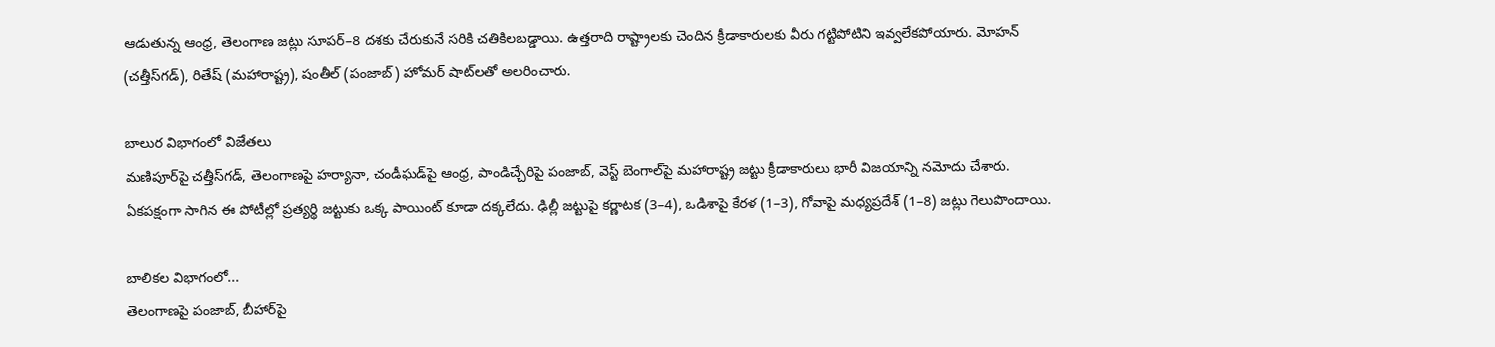ఆడుతున్న ఆంధ్ర, తెలంగాణ జట్లు సూపర్‌–8 దశకు చేరుకునే సరికి చతికిలబడ్డాయి. ఉత్తరాది రాష్ట్రాలకు చెందిన క్రీడాకారులకు వీరు గట్టిపోటిని ఇవ్వలేకపోయారు. మోహన్‌ (చత్తీస్‌గడ్‌), రితేష్‌ (మహారాష్ట్ర), షంతీల్‌ (పంజాబ్‌) హోమర్‌ షాట్‌లతో అలరించారు.

బాలుర విభాగంలో విజేతలు
మణిపూర్‌పై చత్తీస్‌గడ్, తెలంగాణపై హర్యానా, చండీఘడ్‌పై ఆంధ్ర, పాండిచ్చేరిపై పంజాబ్, వెస్ట్‌ బెంగాల్‌పై మహారాష్ట్ర జట్టు క్రీడాకారులు భారీ విజయాన్ని నమోదు చేశారు. ఏకపక్షంగా సాగిన ఈ పోటీల్లో ప్రత్యర్థి జట్టుకు ఒక్క పాయింట్‌ కూడా దక్కలేదు. ఢిల్లీ జట్టుపై కర్ణాటక (3–4), ఒడిశాపై కేరళ (1–3), గోవాపై మధ్యప్రదేశ్‌ (1–8) జట్లు గెలుపొందాయి.

బాలికల విభాగంలో...
తెలంగాణపై పంజాబ్, బీహార్‌పై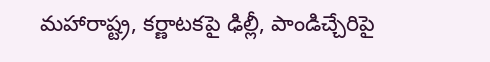మహారాష్ట్ర, కర్ణాటకపై ఢిల్లీ, పాండిచ్చేరిపై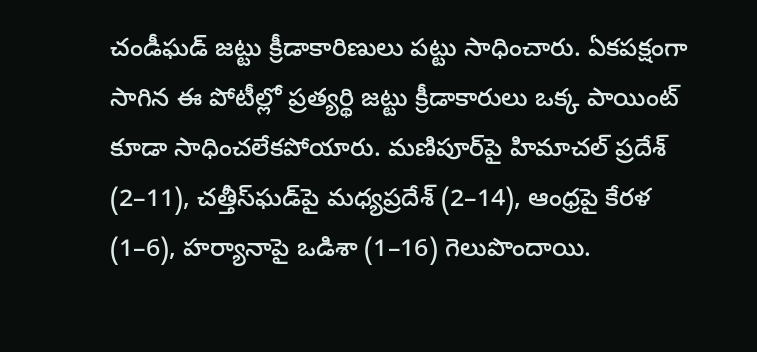చండీఘడ్‌ జట్టు క్రీడాకారిణులు పట్టు సాధించారు. ఏకపక్షంగా సాగిన ఈ పోటీల్లో ప్రత్యర్థి జట్టు క్రీడాకారులు ఒక్క పాయింట్‌ కూడా సాధించలేకపోయారు. మణిపూర్‌పై హిమాచల్‌ ప్రదేశ్‌ (2–11), చత్తీస్‌ఘడ్‌పై మధ్యప్రదేశ్‌ (2–14), ఆంధ్రపై కేరళ (1–6), హర్యానాపై ఒడిశా (1–16) గెలుపొందాయి.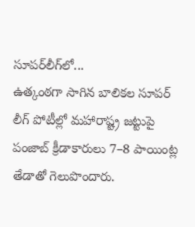సూపర్‌లీగ్‌లో...
ఉత్కంఠగా సాగిన బాలికల సూపర్‌ లీగ్‌ పోటీల్లో మహారాష్ట్ర జట్టుపై పంజాబ్‌ క్రీడాకారులు 7–8 పాయింట్ల తేడాతో గెలుపొందారు.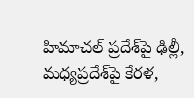హిమాచల్‌ ప్రదేశ్‌పై ఢిల్లీ, మధ్యప్రదేశ్‌పై కేరళ,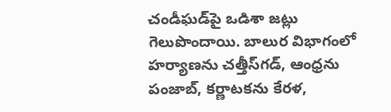చండీఘడ్‌పై ఒడిశా జట్లు గెలుపొందాయి. బాలుర విభాగంలో హర్యాణను చత్తీస్‌గడ్, ఆంధ్రను పంజాబ్, కర్ణాటకను కేరళ,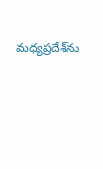మధ్యప్రదేశ్‌ను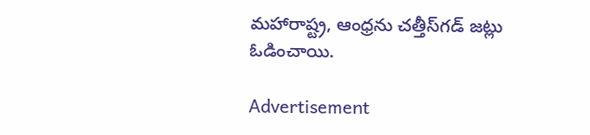మహారాష్ట్ర, ఆంధ్రను చత్తీస్‌గడ్‌ జట్లు ఓడించాయి.

Advertisement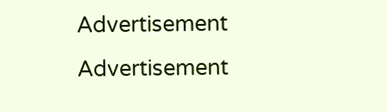Advertisement
Advertisement